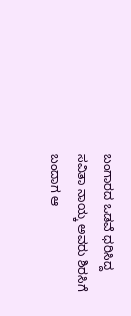ಬಂಗಾರದ ಒಡವೆ ಧರಿಸಿದ್ದ ಸವಿತಾ ನಾಯ್ಕ ಅವರು ಶಿರಸಿಗೆ ಬಂದಾಗ ಆ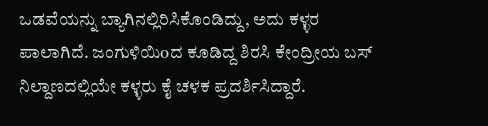ಒಡವೆಯನ್ನು ಬ್ಯಾಗಿನಲ್ಲಿರಿಸಿಕೊಂಡಿದ್ದು, ಅದು ಕಳ್ಳರ ಪಾಲಾಗಿದೆ. ಜಂಗುಳಿಯಿoದ ಕೂಡಿದ್ದ ಶಿರಸಿ ಕೇಂದ್ರೀಯ ಬಸ್ ನಿಲ್ದಾಣದಲ್ಲಿಯೇ ಕಳ್ಳರು ಕೈ ಚಳಕ ಪ್ರದರ್ಶಿಸಿದ್ದಾರೆ.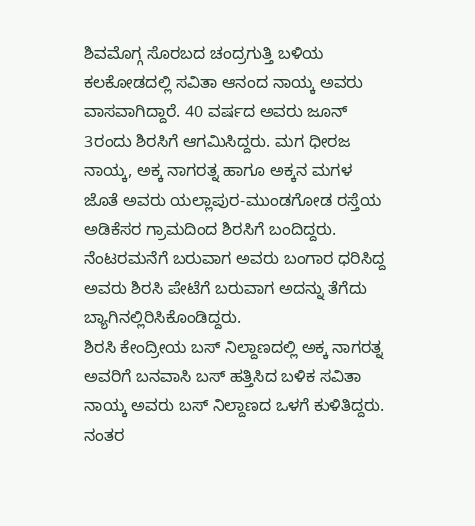ಶಿವಮೊಗ್ಗ ಸೊರಬದ ಚಂದ್ರಗುತ್ತಿ ಬಳಿಯ ಕಲಕೋಡದಲ್ಲಿ ಸವಿತಾ ಆನಂದ ನಾಯ್ಕ ಅವರು ವಾಸವಾಗಿದ್ದಾರೆ. 40 ವರ್ಷದ ಅವರು ಜೂನ್ 3ರಂದು ಶಿರಸಿಗೆ ಆಗಮಿಸಿದ್ದರು. ಮಗ ಧೀರಜ ನಾಯ್ಕ, ಅಕ್ಕ ನಾಗರತ್ನ ಹಾಗೂ ಅಕ್ಕನ ಮಗಳ ಜೊತೆ ಅವರು ಯಲ್ಲಾಪುರ-ಮುಂಡಗೋಡ ರಸ್ತೆಯ ಅಡಿಕೆಸರ ಗ್ರಾಮದಿಂದ ಶಿರಸಿಗೆ ಬಂದಿದ್ದರು. ನೆಂಟರಮನೆಗೆ ಬರುವಾಗ ಅವರು ಬಂಗಾರ ಧರಿಸಿದ್ದ ಅವರು ಶಿರಸಿ ಪೇಟೆಗೆ ಬರುವಾಗ ಅದನ್ನು ತೆಗೆದು ಬ್ಯಾಗಿನಲ್ಲಿರಿಸಿಕೊಂಡಿದ್ದರು.
ಶಿರಸಿ ಕೇಂದ್ರೀಯ ಬಸ್ ನಿಲ್ದಾಣದಲ್ಲಿ ಅಕ್ಕ ನಾಗರತ್ನ ಅವರಿಗೆ ಬನವಾಸಿ ಬಸ್ ಹತ್ತಿಸಿದ ಬಳಿಕ ಸವಿತಾ ನಾಯ್ಕ ಅವರು ಬಸ್ ನಿಲ್ದಾಣದ ಒಳಗೆ ಕುಳಿತಿದ್ದರು. ನಂತರ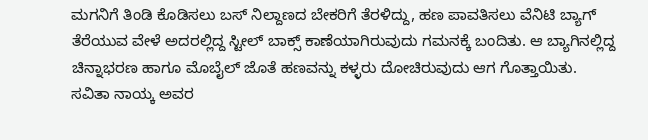ಮಗನಿಗೆ ತಿಂಡಿ ಕೊಡಿಸಲು ಬಸ್ ನಿಲ್ದಾಣದ ಬೇಕರಿಗೆ ತೆರಳಿದ್ದು, ಹಣ ಪಾವತಿಸಲು ವೆನಿಟಿ ಬ್ಯಾಗ್ ತೆರೆಯುವ ವೇಳೆ ಅದರಲ್ಲಿದ್ದ ಸ್ಟೀಲ್ ಬಾಕ್ಸ್ ಕಾಣೆಯಾಗಿರುವುದು ಗಮನಕ್ಕೆ ಬಂದಿತು. ಆ ಬ್ಯಾಗಿನಲ್ಲಿದ್ದ ಚಿನ್ನಾಭರಣ ಹಾಗೂ ಮೊಬೈಲ್ ಜೊತೆ ಹಣವನ್ನು ಕಳ್ಳರು ದೋಚಿರುವುದು ಆಗ ಗೊತ್ತಾಯಿತು.
ಸವಿತಾ ನಾಯ್ಕ ಅವರ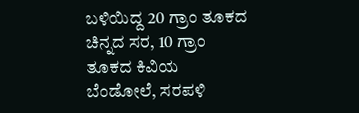ಬಳಿಯಿದ್ದ 20 ಗ್ರಾಂ ತೂಕದ ಚಿನ್ನದ ಸರ, 10 ಗ್ರಾಂ ತೂಕದ ಕಿವಿಯ ಬೆಂಡೋಲೆ, ಸರಪಳಿ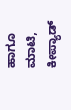ಹಾಗೂ ಮಾಟಿ, ಕೀಪ್ಯಾಡ್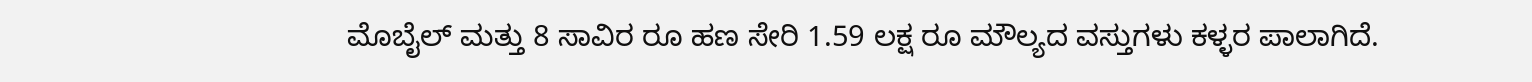ಮೊಬೈಲ್ ಮತ್ತು 8 ಸಾವಿರ ರೂ ಹಣ ಸೇರಿ 1.59 ಲಕ್ಷ ರೂ ಮೌಲ್ಯದ ವಸ್ತುಗಳು ಕಳ್ಳರ ಪಾಲಾಗಿದೆ.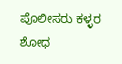ಪೊಲೀಸರು ಕಳ್ಳರ ಶೋಧ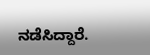ನಡೆಸಿದ್ದಾರೆ.